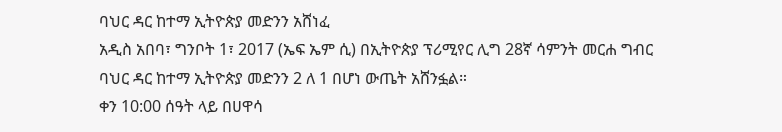ባህር ዳር ከተማ ኢትዮጵያ መድንን አሸነፈ
አዲስ አበባ፣ ግንቦት 1፣ 2017 (ኤፍ ኤም ሲ) በኢትዮጵያ ፕሪሚየር ሊግ 28ኛ ሳምንት መርሐ ግብር ባህር ዳር ከተማ ኢትዮጵያ መድንን 2 ለ 1 በሆነ ውጤት አሸንፏል።
ቀን 10:00 ሰዓት ላይ በሀዋሳ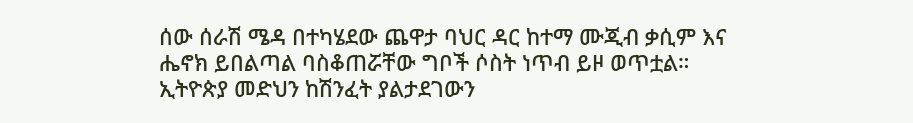ሰው ሰራሽ ሜዳ በተካሄደው ጨዋታ ባህር ዳር ከተማ ሙጂብ ቃሲም እና ሔኖክ ይበልጣል ባስቆጠሯቸው ግቦች ሶስት ነጥብ ይዞ ወጥቷል።
ኢትዮጵያ መድህን ከሽንፈት ያልታደገውን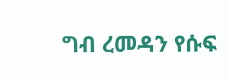ግብ ረመዳን የሱፍ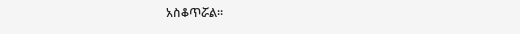አስቆጥሯል።